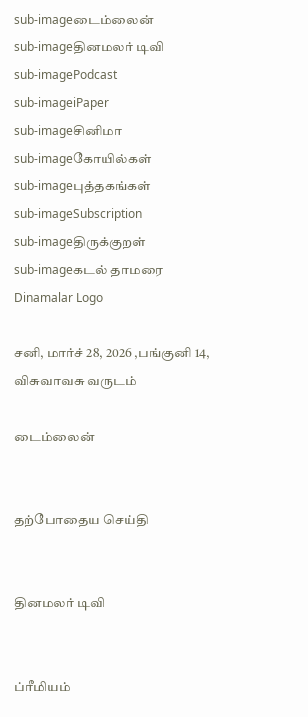sub-imageடைம்லைன்
sub-imageதினமலர் டிவி
sub-imagePodcast
sub-imageiPaper
sub-imageசினிமா
sub-imageகோயில்கள்
sub-imageபுத்தகங்கள்
sub-imageSubscription
sub-imageதிருக்குறள்
sub-imageகடல் தாமரை
Dinamalar Logo

சனி, மார்ச் 28, 2026 ,பங்குனி 14, விசுவாவசு வருடம்

டைம்லைன்


தற்போதைய செய்தி


தினமலர் டிவி


ப்ரீமியம்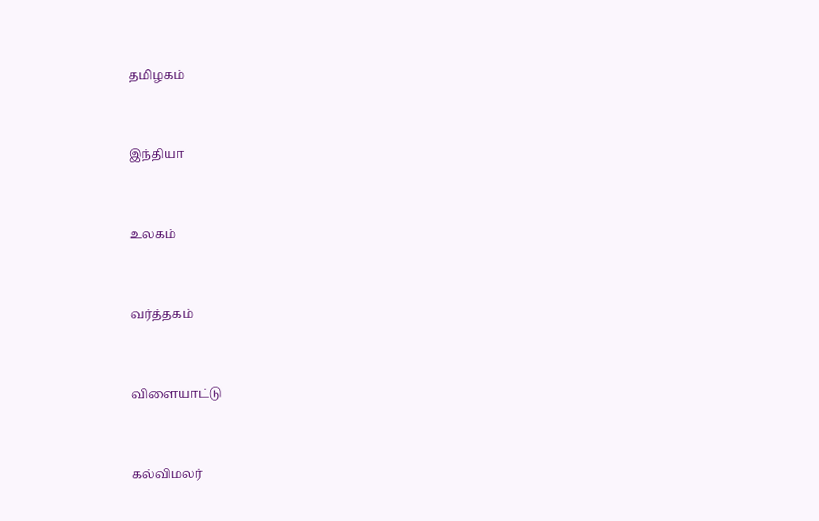தமிழகம்


இந்தியா


உலகம்


வர்த்தகம்


விளையாட்டு


கல்விமலர்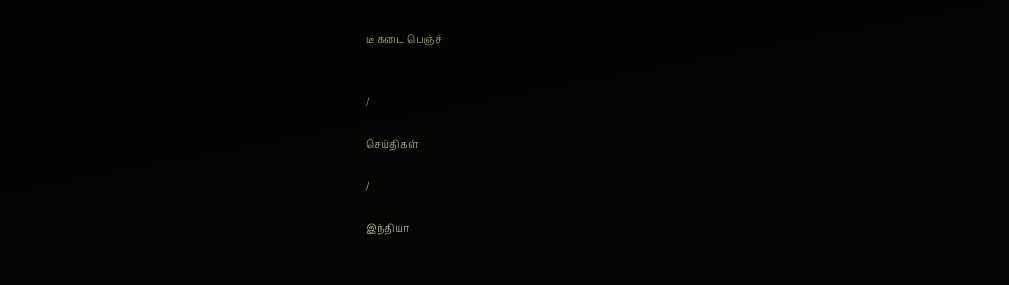டீ கடை பெஞ்ச்


/

செய்திகள்

/

இந்தியா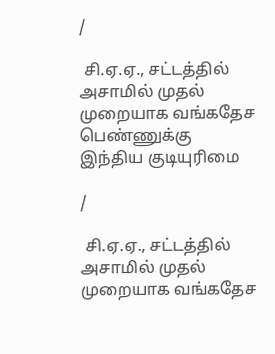/

 சி.ஏ.ஏ., சட்டத்தில் அசாமில் முதல் முறையாக வங்கதேச பெண்ணுக்கு இந்திய குடியுரிமை

/

 சி.ஏ.ஏ., சட்டத்தில் அசாமில் முதல் முறையாக வங்கதேச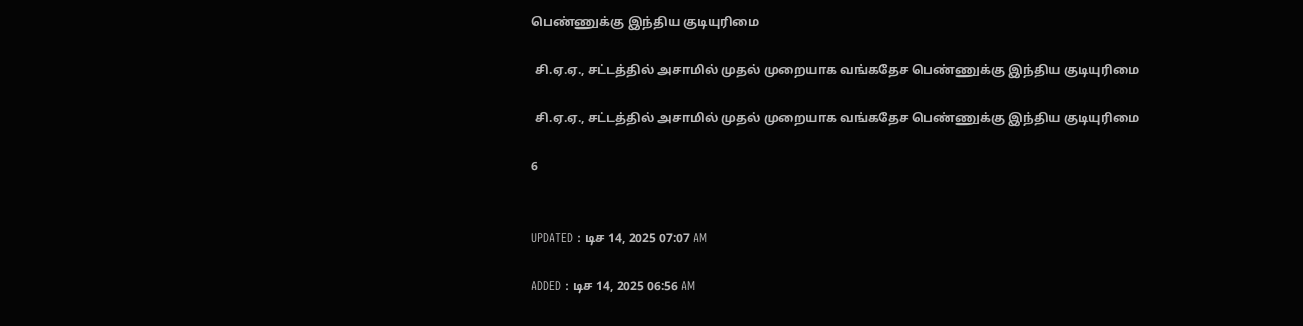பெண்ணுக்கு இந்திய குடியுரிமை

 சி.ஏ.ஏ., சட்டத்தில் அசாமில் முதல் முறையாக வங்கதேச பெண்ணுக்கு இந்திய குடியுரிமை

 சி.ஏ.ஏ., சட்டத்தில் அசாமில் முதல் முறையாக வங்கதேச பெண்ணுக்கு இந்திய குடியுரிமை

6


UPDATED : டிச 14, 2025 07:07 AM

ADDED : டிச 14, 2025 06:56 AM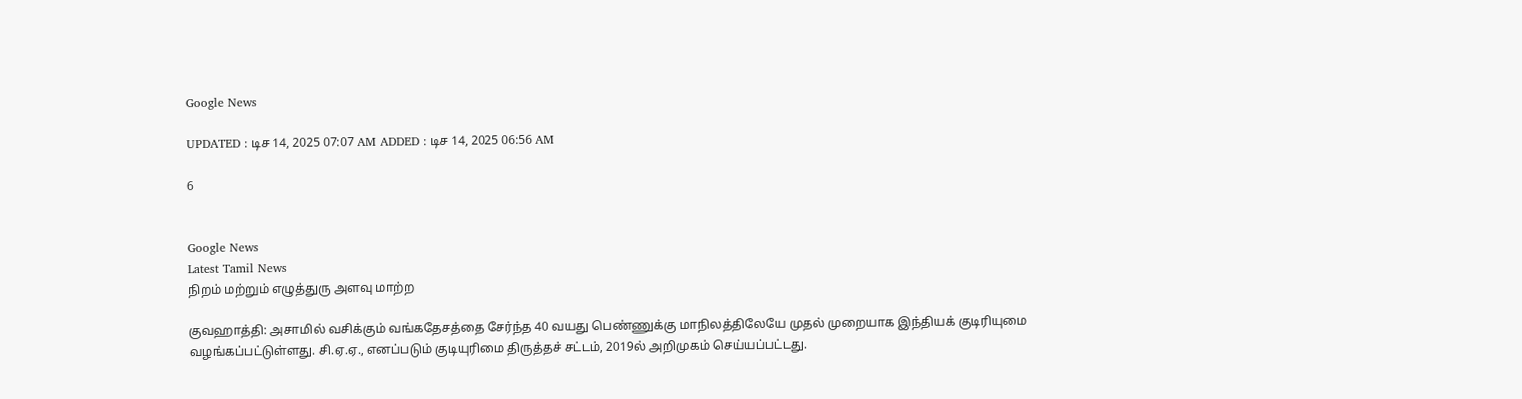Google News

UPDATED : டிச 14, 2025 07:07 AM ADDED : டிச 14, 2025 06:56 AM

6


Google News
Latest Tamil News
நிறம் மற்றும் எழுத்துரு அளவு மாற்ற

குவஹாத்தி: அசாமில் வசிக்கும் வங்கதேசத்தை சேர்ந்த 40 வயது பெண்ணுக்கு மாநிலத்திலேயே முதல் முறையாக இந்தியக் குடிரியுமை வழங்கப்பட்டுள்ளது. சி.ஏ.ஏ., எனப்படும் குடியுரிமை திருத்தச் சட்டம், 2019ல் அறிமுகம் செய்யப்பட்டது.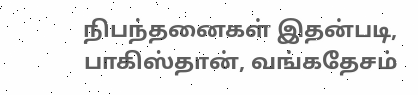நிபந்தனைகள் இதன்படி, பாகிஸ்தான், வங்கதேசம்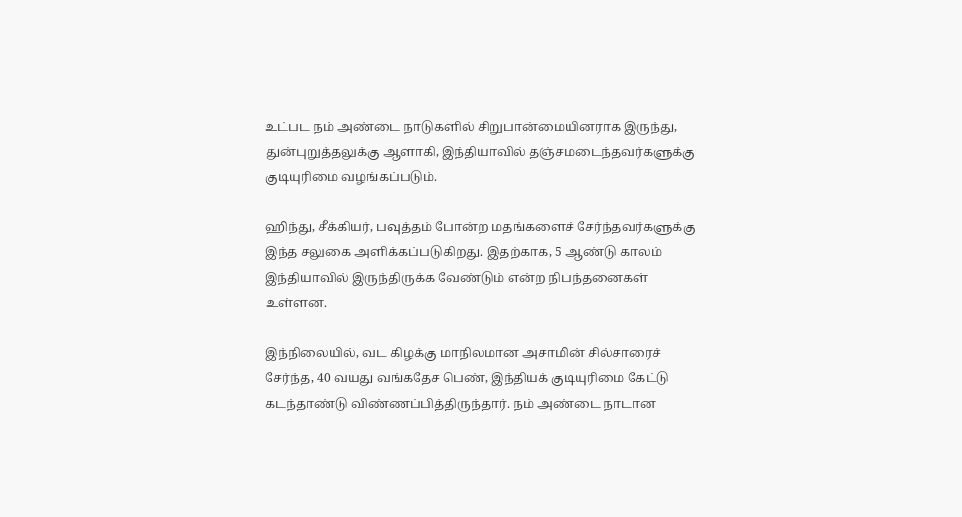உட்பட நம் அண்டை நாடுகளில் சிறுபான்மையினராக இருந்து, துன்புறுத்தலுக்கு ஆளாகி, இந்தியாவில் தஞ்சமடைந்தவர்களுக்கு குடியுரிமை வழங்கப்படும்.

ஹிந்து, சீக்கியர், பவுத்தம் போன்ற மதங்களைச் சேர்ந்தவர்களுக்கு இந்த சலுகை அளிக்கப்படுகிறது. இதற்காக, 5 ஆண்டு காலம் இந்தியாவில் இருந்திருக்க வேண்டும் என்ற நிபந்தனைகள் உள்ளன.

இந்நிலையில், வட கிழக்கு மாநிலமான அசாமின் சில்சாரைச் சேர்ந்த, 40 வயது வங்கதேச பெண், இந்தியக் குடியுரிமை கேட்டு கடந்தாண்டு விண்ணப்பித்திருந்தார். நம் அண்டை நாடான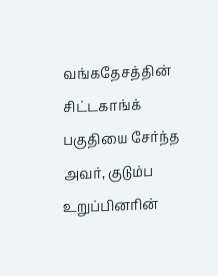வங்கதேசத்தின் சிட்டகாங்க் பகுதியை சேர்ந்த அவர், குடும்ப உறுப்பினரின்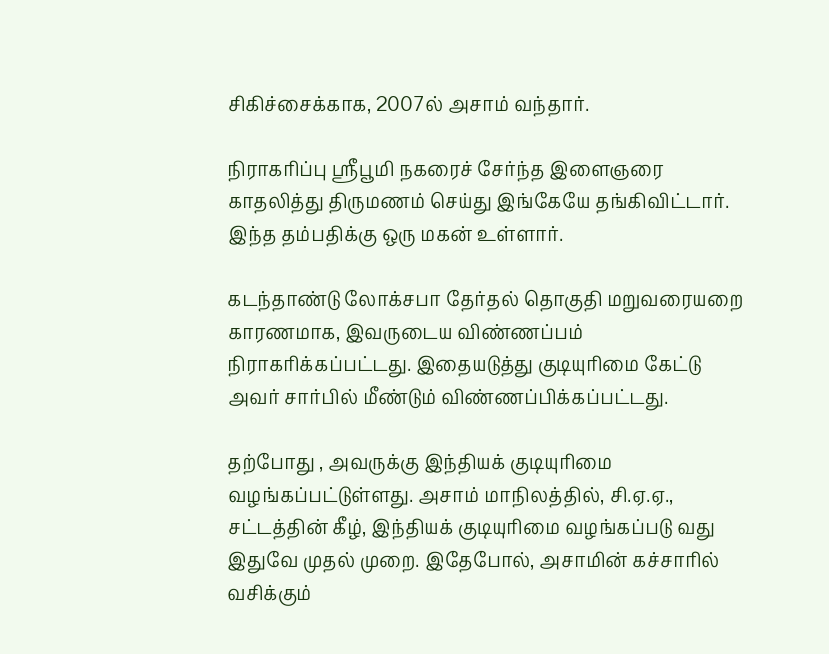சிகிச்சைக்காக, 2007ல் அசாம் வந்தார்.

நிராகரிப்பு ஸ்ரீபூமி நகரைச் சேர்ந்த இளைஞரை காதலித்து திருமணம் செய்து இங்கேயே தங்கிவிட்டார். இந்த தம்பதிக்கு ஒரு மகன் உள்ளார்.

கடந்தாண்டு லோக்சபா தேர்தல் தொகுதி மறுவரையறை காரணமாக, இவருடைய விண்ணப்பம் நிராகரிக்கப்பட்டது. இதையடுத்து குடியுரிமை கேட்டு அவர் சார்பில் மீண்டும் விண்ணப்பிக்கப்பட்டது.

தற்போது , அவருக்கு இந்தியக் குடியுரிமை வழங்கப்பட்டுள்ளது. அசாம் மாநிலத்தில், சி.ஏ.ஏ., சட்டத்தின் கீழ், இந்தியக் குடியுரிமை வழங்கப்படு வது இதுவே முதல் முறை. இதேபோல், அசாமின் கச்சாரில் வசிக்கும்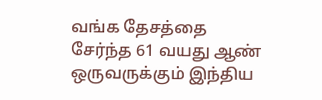வங்க தேசத்தை சேர்ந்த 61 வயது ஆண் ஒருவருக்கும் இந்திய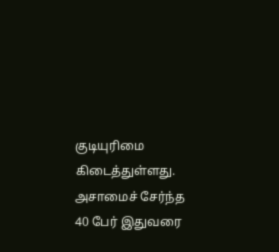குடியுரிமை கிடைத்துள்ளது. அசாமைச் சேர்ந்த 40 பேர் இதுவரை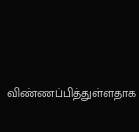விண்ணப்பித்துள்ளதாக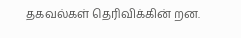தகவல்கள் தெரிவிக்கின் றன.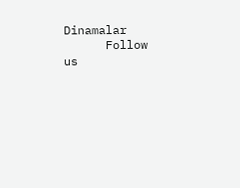Dinamalar
      Follow us